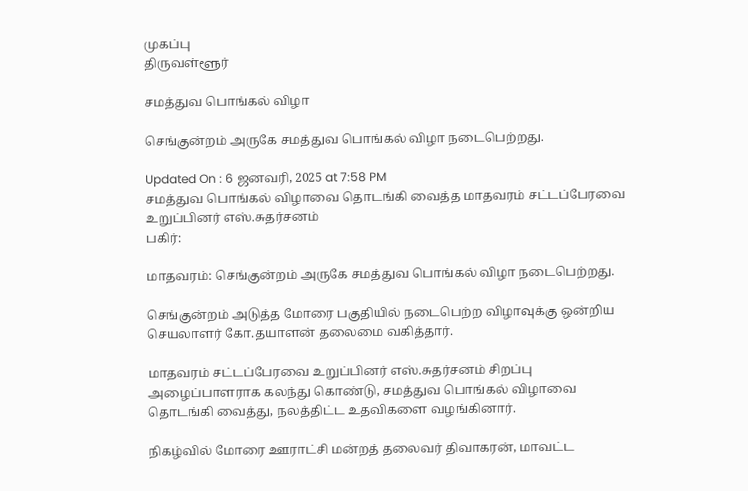முகப்பு
திருவள்ளூர்

சமத்துவ பொங்கல் விழா

செங்குன்றம் அருகே சமத்துவ பொங்கல் விழா நடைபெற்றது.

Updated On : 6 ஜனவரி, 2025 at 7:58 PM
சமத்துவ பொங்கல் விழாவை தொடங்கி வைத்த மாதவரம் சட்டப்பேரவை உறுப்பினர் எஸ்.சுதர்சனம்
பகிர்:

மாதவரம்: செங்குன்றம் அருகே சமத்துவ பொங்கல் விழா நடைபெற்றது.

செங்குன்றம் அடுத்த மோரை பகுதியில் நடைபெற்ற விழாவுக்கு ஒன்றிய செயலாளர் கோ.தயாளன் தலைமை வகித்தார்.

மாதவரம் சட்டப்பேரவை உறுப்பினர் எஸ்.சுதர்சனம் சிறப்பு அழைப்பாளராக கலந்து கொண்டு, சமத்துவ பொங்கல் விழாவை தொடங்கி வைத்து, நலத்திட்ட உதவிகளை வழங்கினார்.

நிகழ்வில் மோரை ஊராட்சி மன்றத் தலைவர் திவாகரன், மாவட்ட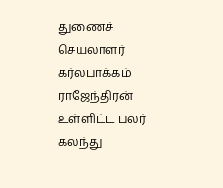துணைச் செயலாளர் கர்லபாக்கம் ராஜேந்திரன் உள்ளிட்ட பலர் கலந்து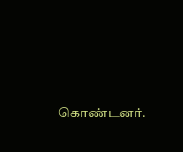கொண்டனர்.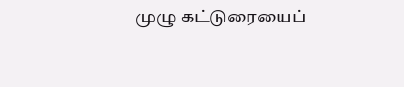முழு கட்டுரையைப்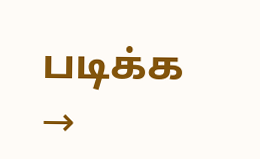படிக்க →